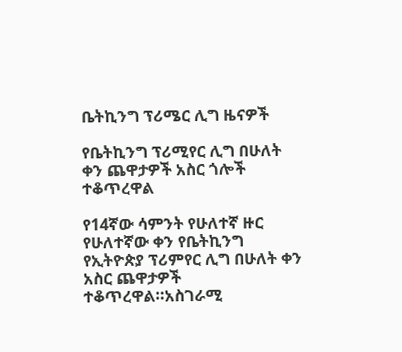ቤትኪንግ ፕሪሜር ሊግ ዜናዎች

የቤትኪንግ ፕሪሚየር ሊግ በሁለት ቀን ጨዋታዎች አስር ጎሎች ተቆጥረዋል

የ14ኛው ሳምንት የሁለተኛ ዙር የሁለተኛው ቀን የቤትኪንግ የኢትዮጵያ ፕሪምየር ሊግ በሁለት ቀን አስር ጨዋታዎች ተቆጥረዋል።አስገራሚ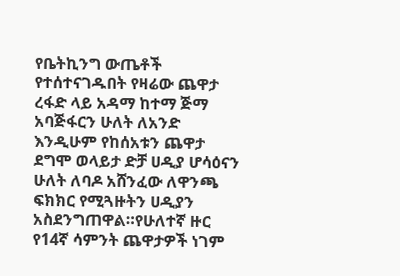የቤትኪንግ ውጤቶች የተሰተናገዱበት የዛሬው ጨዋታ ረፋድ ላይ አዳማ ከተማ ጅማ አባጅፋርን ሁለት ለአንድ እንዲሁም የከሰአቱን ጨዋታ ደግሞ ወላይታ ድቻ ሀዲያ ሆሳዕናን ሁለት ለባዶ አሸንፈው ለዋንጫ ፍክክር የሚጓዙትን ሀዲያን አስደንግጠዋል።የሁለተኛ ዙር የ14ኛ ሳምንት ጨዋታዎች ነገም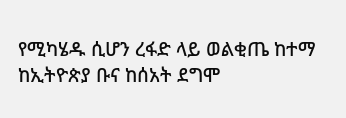የሚካሄዱ ሲሆን ረፋድ ላይ ወልቂጤ ከተማ ከኢትዮጵያ ቡና ከሰአት ደግሞ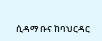ሲዳማ ቡና ከባህርዳር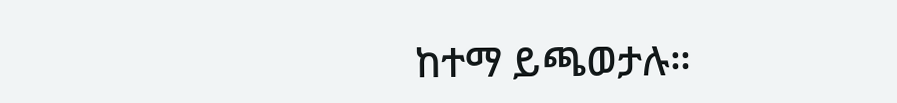ከተማ ይጫወታሉ።